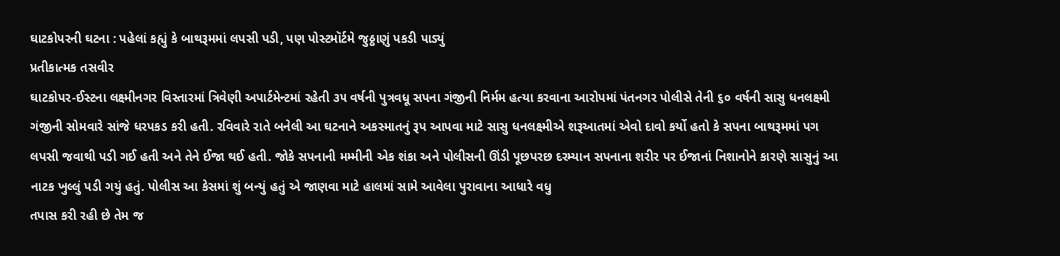ઘાટકોપરની ઘટના : પહેલાં કહ્યું કે બાથરૂમમાં લપસી પડી, પણ પોસ્ટમૉર્ટમે જુઠ્ઠાણું પકડી પાડ્યું
પ્રતીકાત્મક તસવીર
ઘાટકોપર-ઈસ્ટના લક્ષ્મીનગર વિસ્તારમાં ત્રિવેણી અપાર્ટમેન્ટમાં રહેતી ૩૫ વર્ષની પુત્રવધૂ સપના ગંજીની નિર્મમ હત્યા કરવાના આરોપમાં પંતનગર પોલીસે તેની ૬૦ વર્ષની સાસુ ધનલક્ષ્મી ગંજીની સોમવારે સાંજે ધરપકડ કરી હતી. રવિવારે રાતે બનેલી આ ઘટનાને અકસ્માતનું રૂપ આપવા માટે સાસુ ધનલક્ષ્મીએ શરૂઆતમાં એવો દાવો કર્યો હતો કે સપના બાથરૂમમાં પગ લપસી જવાથી પડી ગઈ હતી અને તેને ઈજા થઈ હતી. જોકે સપનાની મમ્મીની એક શંકા અને પોલીસની ઊંડી પૂછપરછ દરમ્યાન સપનાના શરીર પર ઈજાનાં નિશાનોને કારણે સાસુનું આ નાટક ખુલ્લું પડી ગયું હતું. પોલીસ આ કેસમાં શું બન્યું હતું એ જાણવા માટે હાલમાં સામે આવેલા પુરાવાના આધારે વધુ
તપાસ કરી રહી છે તેમ જ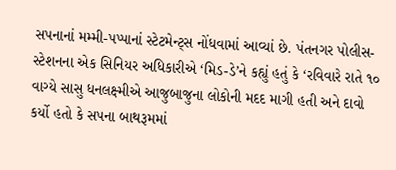સપનાનાં મમ્મી-પપ્પાનાં સ્ટેટમેન્ટ્સ નોંધવામાં આવ્યાં છે. પંતનગર પોલીસ-સ્ટેશનના એક સિનિયર અધિકારીએ ‘મિડ-ડે’ને કહ્યું હતું કે ‘રવિવારે રાતે ૧૦ વાગ્યે સાસુ ધનલક્ષ્મીએ આજુબાજુના લોકોની મદદ માગી હતી અને દાવો કર્યો હતો કે સપના બાથરૂમમાં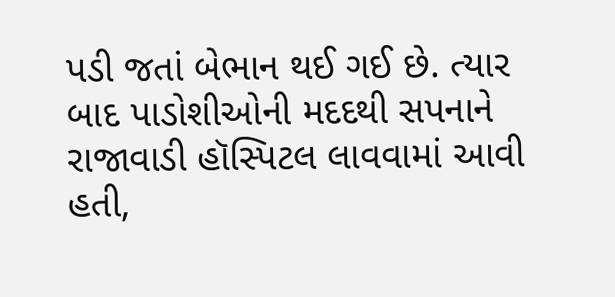પડી જતાં બેભાન થઈ ગઈ છે. ત્યાર બાદ પાડોશીઓની મદદથી સપનાને રાજાવાડી હૉસ્પિટલ લાવવામાં આવી હતી,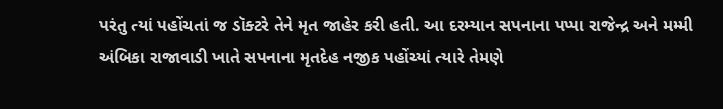પરંતુ ત્યાં પહોંચતાં જ ડૉક્ટરે તેને મૃત જાહેર કરી હતી. આ દરમ્યાન સપનાના પપ્પા રાજેન્દ્ર અને મમ્મી અંબિકા રાજાવાડી ખાતે સપનાના મૃતદેહ નજીક પહોંચ્યાં ત્યારે તેમણે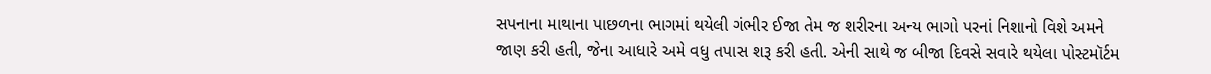સપનાના માથાના પાછળના ભાગમાં થયેલી ગંભીર ઈજા તેમ જ શરીરના અન્ય ભાગો પરનાં નિશાનો વિશે અમને જાણ કરી હતી, જેના આધારે અમે વધુ તપાસ શરૂ કરી હતી. એની સાથે જ બીજા દિવસે સવારે થયેલા પોસ્ટમૉર્ટમ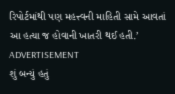રિપોર્ટમાંથી પણ મહત્ત્વની માહિતી સામે આવતાં આ હત્યા જ હોવાની ખાતરી થઈ હતી.’
ADVERTISEMENT
શું બન્યું હતું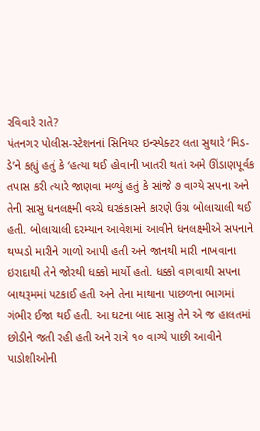રવિવારે રાતે?
પંતનગર પોલીસ-સ્ટેશનનાં સિનિયર ઇન્સ્પેક્ટર લતા સુથારે ‘મિડ-ડે’ને કહ્યું હતું કે ‘હત્યા થઈ હોવાની ખાતરી થતાં અમે ઊંડાણપૂર્વક તપાસ કરી ત્યારે જાણવા મળ્યું હતું કે સાંજે ૭ વાગ્યે સપના અને તેની સાસુ ધનલક્ષ્મી વચ્ચે ઘરકંકાસને કારણે ઉગ્ર બોલાચાલી થઈ હતી. બોલાચાલી દરમ્યાન આવેશમાં આવીને ધનલક્ષ્મીએ સપનાને થપ્પડો મારીને ગાળો આપી હતી અને જાનથી મારી નાખવાના ઇરાદાથી તેને જોરથી ધક્કો માર્યો હતો. ધક્કો વાગવાથી સપના બાથરૂમમાં પટકાઈ હતી અને તેના માથાના પાછળના ભાગમાં ગંભીર ઈજા થઈ હતી. આ ઘટના બાદ સાસુ તેને એ જ હાલતમાં છોડીને જતી રહી હતી અને રાત્રે ૧૦ વાગ્યે પાછી આવીને પાડોશીઓની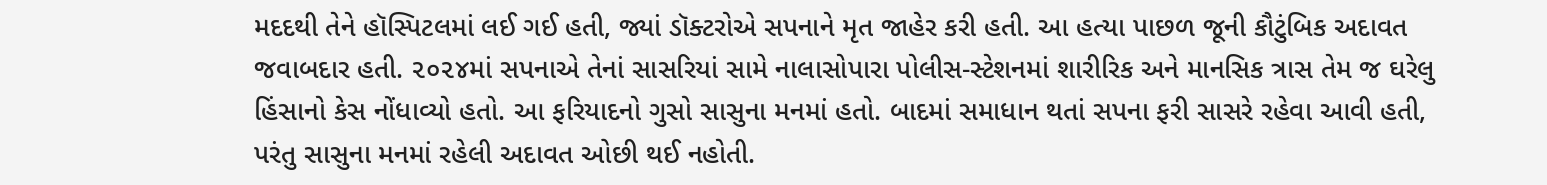મદદથી તેને હૉસ્પિટલમાં લઈ ગઈ હતી, જ્યાં ડૉક્ટરોએ સપનાને મૃત જાહેર કરી હતી. આ હત્યા પાછળ જૂની કૌટુંબિક અદાવત જવાબદાર હતી. ૨૦૨૪માં સપનાએ તેનાં સાસરિયાં સામે નાલાસોપારા પોલીસ-સ્ટેશનમાં શારીરિક અને માનસિક ત્રાસ તેમ જ ઘરેલુ હિંસાનો કેસ નોંધાવ્યો હતો. આ ફરિયાદનો ગુસો સાસુના મનમાં હતો. બાદમાં સમાધાન થતાં સપના ફરી સાસરે રહેવા આવી હતી, પરંતુ સાસુના મનમાં રહેલી અદાવત ઓછી થઈ નહોતી.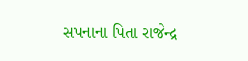સપનાના પિતા રાજેન્દ્ર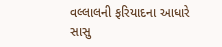વલ્લાલની ફરિયાદના આધારે સાસુ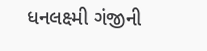ધનલક્ષ્મી ગંજીની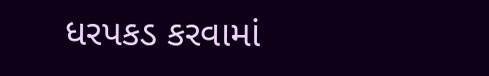ધરપકડ કરવામાં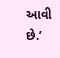આવી છે.’